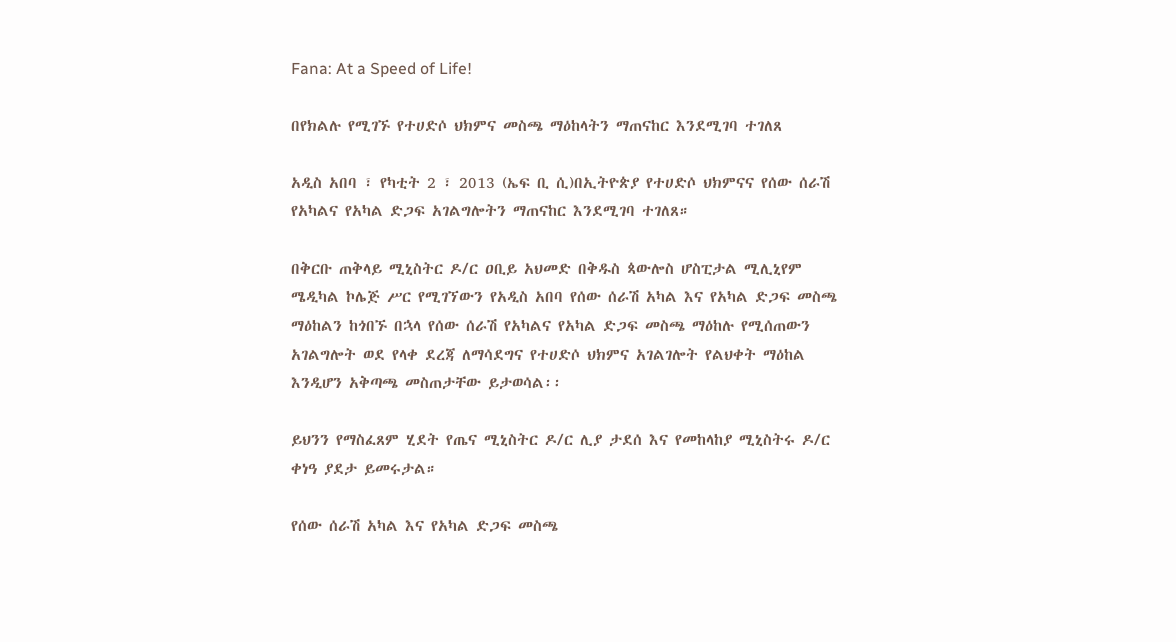Fana: At a Speed of Life!

በየክልሉ የሚገኙ የተሀድሶ ህክምና መስጫ ማዕከላትን ማጠናከር እንደሚገባ ተገለጸ

አዲስ አበባ ፣ የካቲት 2 ፣ 2013 (ኤፍ ቢ ሲ)በኢትዮጵያ የተሀድሶ ህክምናና የሰው ሰራሽ የአካልና የአካል ድጋፍ አገልግሎትን ማጠናከር እንደሚገባ ተገለጸ።

በቅርቡ ጠቅላይ ሚኒስትር ዶ/ር ዐቢይ አህመድ በቅዱስ ጳውሎስ ሆስፒታል ሚሊኒየም ሜዲካል ኮሌጅ ሥር የሚገኘውን የአዲስ አበባ የሰው ሰራሽ አካል እና የአካል ድጋፍ መስጫ ማዕከልን ከጎበኙ በኋላ የሰው ሰራሽ የአካልና የአካል ድጋፍ መስጫ ማዕከሉ የሚሰጠውን አገልግሎት ወደ የላቀ ደረጃ ለማሳደግና የተሀድሶ ህክምና አገልገሎት የልህቀት ማዕከል እንዲሆን አቅጣጫ መስጠታቸው ይታወሳል፡፡

ይህንን የማስፈጸም ሂደት የጤና ሚኒስትር ዶ/ር ሊያ ታደሰ እና የመከላከያ ሚኒስትሩ ዶ/ር ቀነዓ ያደታ ይመሩታል።

የሰው ሰራሽ አካል እና የአካል ድጋፍ መስጫ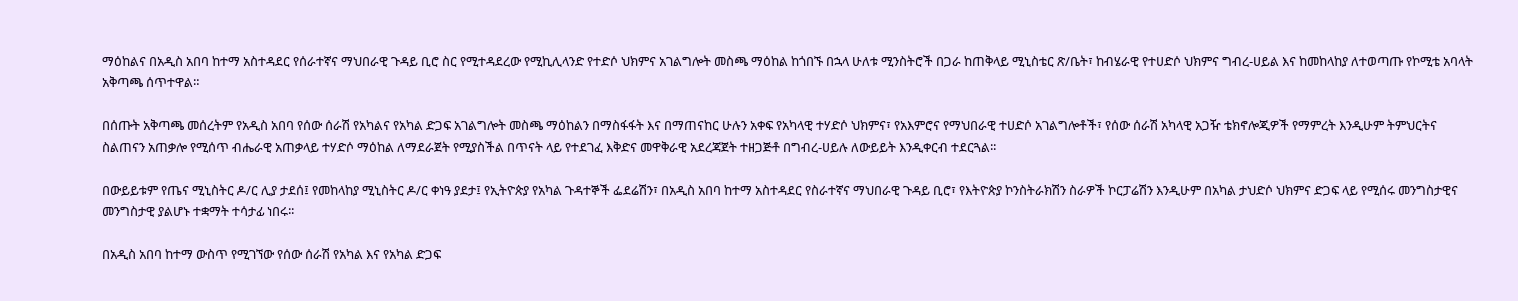ማዕከልና በአዲስ አበባ ከተማ አስተዳደር የሰራተኛና ማህበራዊ ጉዳይ ቢሮ ስር የሚተዳደረው የሚኪሊላንድ የተድሶ ህክምና አገልግሎት መስጫ ማዕከል ከጎበኙ በኋላ ሁለቱ ሚንስትሮች በጋራ ከጠቅላይ ሚኒስቴር ጽ/ቤት፣ ከብሄራዊ የተሀድሶ ህክምና ግብረ-ሀይል እና ከመከላከያ ለተወጣጡ የኮሚቴ አባላት አቅጣጫ ሰጥተዋል።

በሰጡት አቅጣጫ መሰረትም የአዲስ አበባ የሰው ሰራሽ የአካልና የአካል ድጋፍ አገልግሎት መስጫ ማዕከልን በማስፋፋት እና በማጠናከር ሁሉን አቀፍ የአካላዊ ተሃድሶ ህክምና፣ የአእምሮና የማህበራዊ ተሀድሶ አገልግሎቶች፣ የሰው ሰራሽ አካላዊ አጋዥ ቴክኖሎጂዎች የማምረት እንዲሁም ትምህርትና ስልጠናን አጠቃሎ የሚሰጥ ብሔራዊ አጠቃላይ ተሃድሶ ማዕከል ለማደራጀት የሚያስችል በጥናት ላይ የተደገፈ እቅድና መዋቅራዊ አደረጃጀት ተዘጋጅቶ በግብረ-ሀይሉ ለውይይት እንዲቀርብ ተደርጓል፡፡

በውይይቱም የጤና ሚኒስትር ዶ/ር ሊያ ታደሰ፤ የመከላከያ ሚኒስትር ዶ/ር ቀነዓ ያደታ፤ የኢትዮጵያ የአካል ጉዳተኞች ፌደሬሽን፣ በአዲስ አበባ ከተማ አስተዳደር የስራተኛና ማህበራዊ ጉዳይ ቢሮ፣ የእትዮጵያ ኮንስትራክሽን ስራዎች ኮርፓሬሽን እንዲሁም በአካል ታህድሶ ህክምና ድጋፍ ላይ የሚሰሩ መንግስታዊና መንግስታዊ ያልሆኑ ተቋማት ተሳታፊ ነበሩ፡፡

በአዲስ አበባ ከተማ ውስጥ የሚገኘው የሰው ሰራሽ የአካል እና የአካል ድጋፍ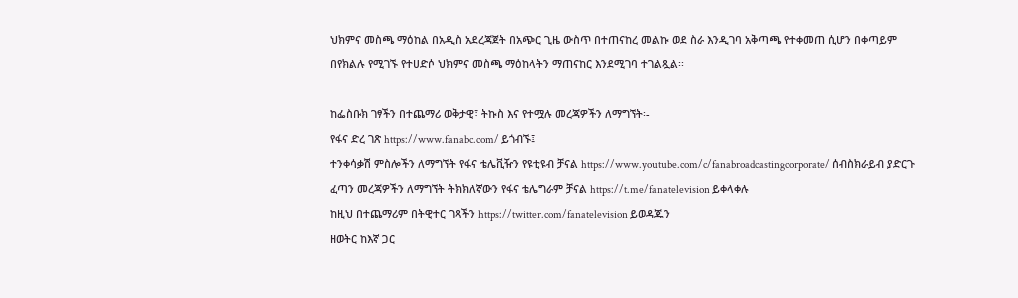ህክምና መስጫ ማዕከል በአዲስ አደረጃጀት በአጭር ጊዜ ውስጥ በተጠናከረ መልኩ ወደ ስራ እንዲገባ አቅጣጫ የተቀመጠ ሲሆን በቀጣይም በየክልሉ የሚገኙ የተሀድሶ ህክምና መስጫ ማዕከላትን ማጠናከር እንደሚገባ ተገልጿል፡፡

ከፌስቡክ ገፃችን በተጨማሪ ወቅታዊ፣ ትኩስ እና የተሟሉ መረጃዎችን ለማግኘት፡-
የፋና ድረ ገጽ https://www.fanabc.com/ ይጎብኙ፤
ተንቀሳቃሽ ምስሎችን ለማግኘት የፋና ቴሌቪዥን የዩቲዩብ ቻናል https://www.youtube.com/c/fanabroadcastingcorporate/ ሰብስክራይብ ያድርጉ
ፈጣን መረጃዎችን ለማግኘት ትክክለኛውን የፋና ቴሌግራም ቻናል https://t.me/fanatelevision ይቀላቀሉ
ከዚህ በተጨማሪም በትዊተር ገጻችን https://twitter.com/fanatelevision ይወዳጁን
ዘወትር ከእኛ ጋር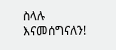ስላሉ እናመሰግናለን!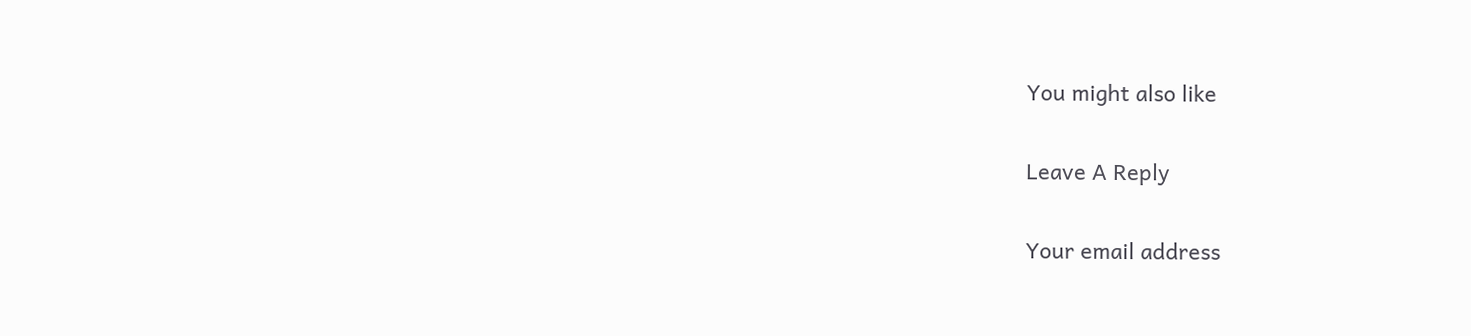You might also like

Leave A Reply

Your email address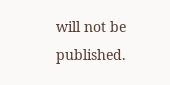will not be published.